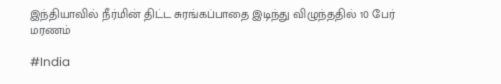இந்தியாவில் நீர்மின் திட்ட சுரங்கப்பாதை இடிந்து விழுந்ததில் 10 பேர் மரணம்

#India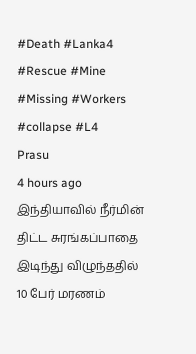#Death #Lanka4 #Rescue #Mine #Missing #Workers #collapse #L4
Prasu
4 hours ago
இந்தியாவில் நீர்மின் திட்ட சுரங்கப்பாதை இடிந்து விழுந்ததில் 10 பேர் மரணம்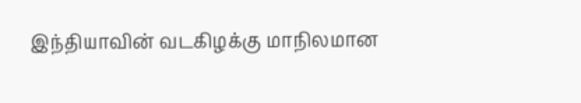இந்தியாவின் வடகிழக்கு மாநிலமான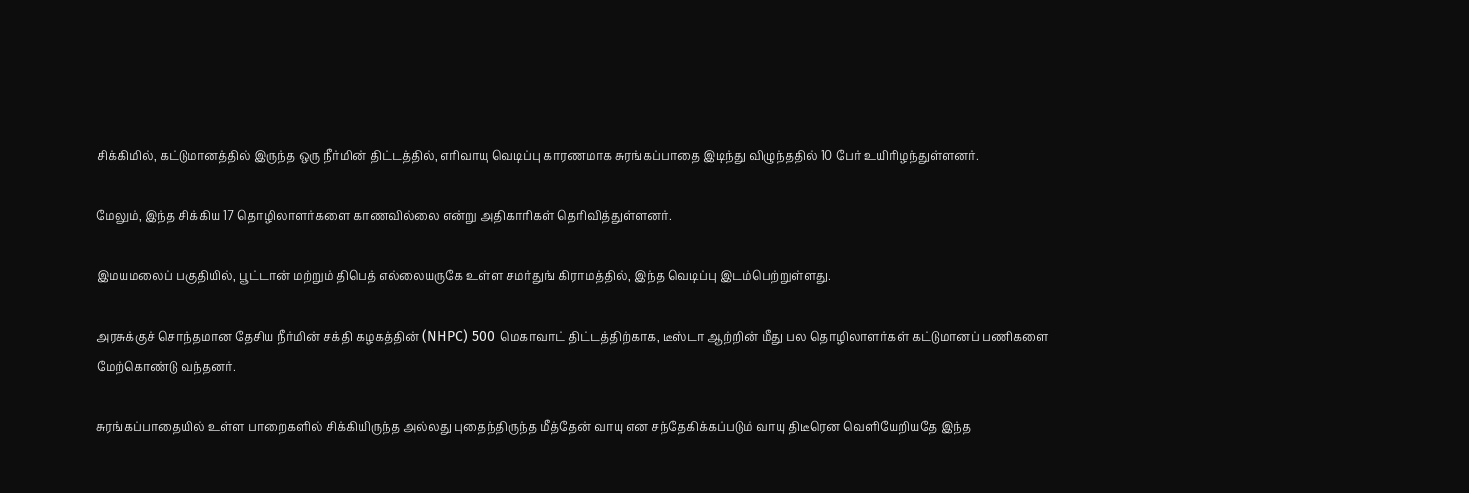சிக்கிமில், கட்டுமானத்தில் இருந்த ஒரு நீர்மின் திட்டத்தில், எரிவாயு வெடிப்பு காரணமாக சுரங்கப்பாதை இடிந்து விழுந்ததில் 10 பேர் உயிரிழந்துள்ளனர்.

மேலும், இந்த சிக்கிய 17 தொழிலாளர்களை காணவில்லை என்று அதிகாரிகள் தெரிவித்துள்ளனர்.

இமயமலைப் பகுதியில், பூட்டான் மற்றும் திபெத் எல்லையருகே உள்ள சமர்துங் கிராமத்தில், இந்த வெடிப்பு இடம்பெற்றுள்ளது.

அரசுக்குச் சொந்தமான தேசிய நீர்மின் சக்தி கழகத்தின் (NHPC) 500 மெகாவாட் திட்டத்திற்காக, டீஸ்டா ஆற்றின் மீது பல தொழிலாளர்கள் கட்டுமானப் பணிகளை மேற்கொண்டு வந்தனர்.

சுரங்கப்பாதையில் உள்ள பாறைகளில் சிக்கியிருந்த அல்லது புதைந்திருந்த மீத்தேன் வாயு என சந்தேகிக்கப்படும் வாயு திடீரென வெளியேறியதே இந்த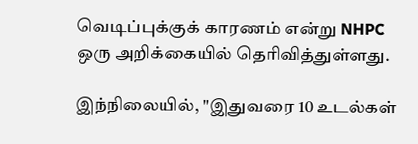வெடிப்புக்குக் காரணம் என்று NHPC ஒரு அறிக்கையில் தெரிவித்துள்ளது.

இந்நிலையில், "இதுவரை 10 உடல்கள்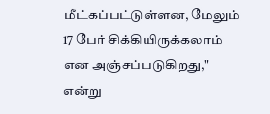மீட்கப்பட்டுள்ளன, மேலும் 17 பேர் சிக்கியிருக்கலாம் என அஞ்சப்படுகிறது," என்று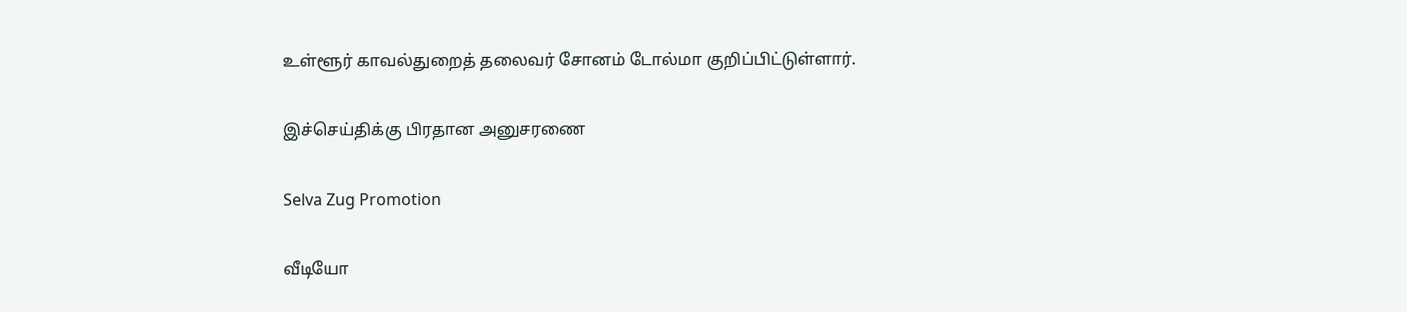உள்ளூர் காவல்துறைத் தலைவர் சோனம் டோல்மா குறிப்பிட்டுள்ளார்.

இச்செய்திக்கு பிரதான அனுசரணை

Selva Zug Promotion

வீடியோ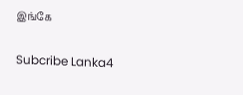இங்கே

Subcribe Lanka4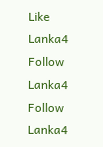Like Lanka4
Follow Lanka4
Follow Lanka4